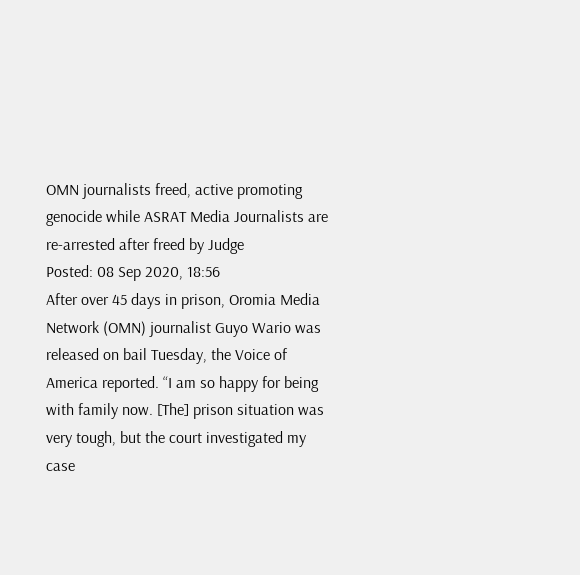OMN journalists freed, active promoting genocide while ASRAT Media Journalists are re-arrested after freed by Judge
Posted: 08 Sep 2020, 18:56
After over 45 days in prison, Oromia Media Network (OMN) journalist Guyo Wario was released on bail Tuesday, the Voice of America reported. “I am so happy for being with family now. [The] prison situation was very tough, but the court investigated my case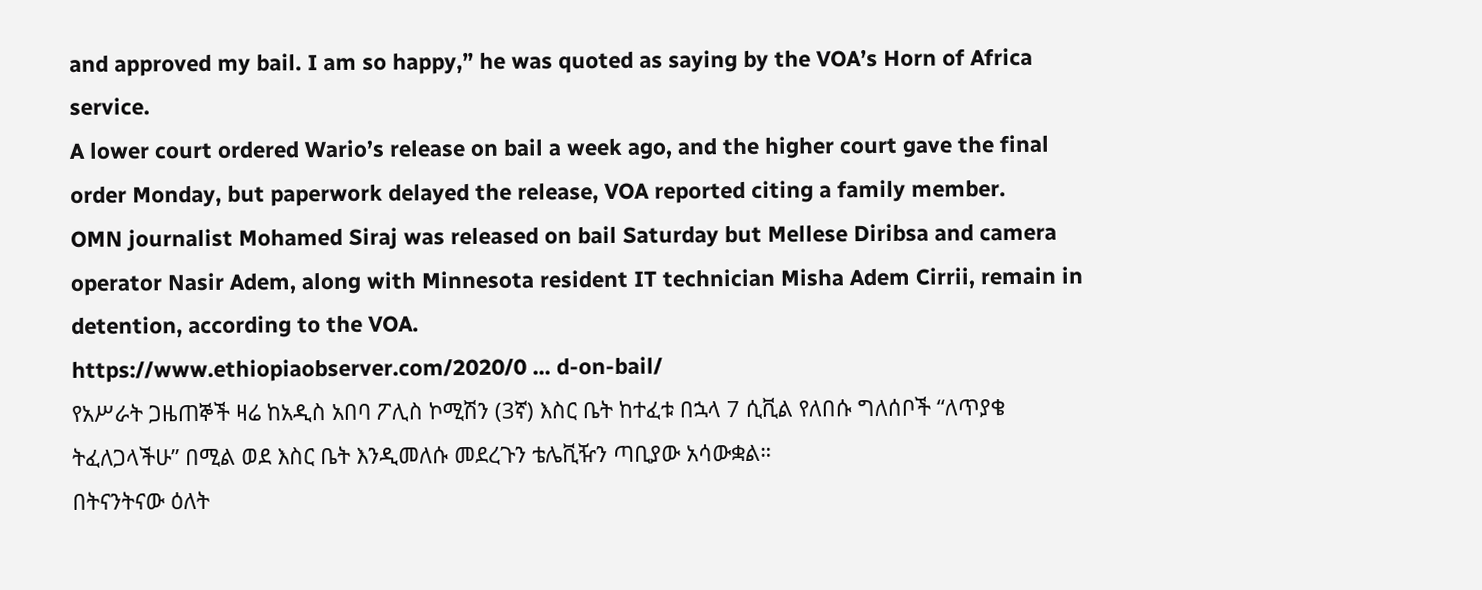and approved my bail. I am so happy,” he was quoted as saying by the VOA’s Horn of Africa service.
A lower court ordered Wario’s release on bail a week ago, and the higher court gave the final order Monday, but paperwork delayed the release, VOA reported citing a family member.
OMN journalist Mohamed Siraj was released on bail Saturday but Mellese Diribsa and camera operator Nasir Adem, along with Minnesota resident IT technician Misha Adem Cirrii, remain in detention, according to the VOA.
https://www.ethiopiaobserver.com/2020/0 ... d-on-bail/
የአሥራት ጋዜጠኞች ዛሬ ከአዲስ አበባ ፖሊስ ኮሚሽን (3ኛ) እስር ቤት ከተፈቱ በኋላ 7 ሲቪል የለበሱ ግለሰቦች “ለጥያቄ ትፈለጋላችሁ” በሚል ወደ እስር ቤት እንዲመለሱ መደረጉን ቴሌቪዥን ጣቢያው አሳውቋል።
በትናንትናው ዕለት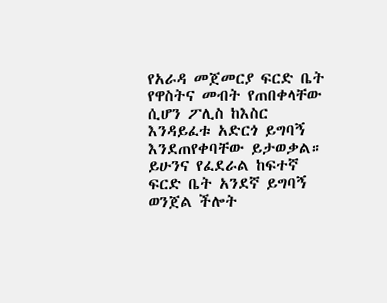የአራዳ መጀመርያ ፍርድ ቤት የዋስትና መብት የጠበቀላቸው ሲሆን ፖሊስ ከእስር እንዳይፈቱ አድርጎ ይግባኝ እንደጠየቀባቸው ይታወቃል።
ይሁንና የፈደራል ከፍተኛ ፍርድ ቤት አንደኛ ይግባኝ ወንጀል ችሎት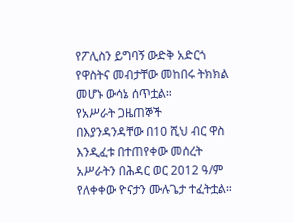የፖሊስን ይግባኝ ውድቅ አድርጎ የዋስትና መብታቸው መከበሩ ትክክል መሆኑ ውሳኔ ሰጥቷል።
የአሥራት ጋዜጠኞች በእያንዳንዳቸው በ10 ሺህ ብር ዋስ እንዲፈቱ በተጠየቀው መሰረት አሥራትን በሕዳር ወር 2012 ዓ/ም የለቀቀው ዮናታን ሙሉጌታ ተፈትቷል።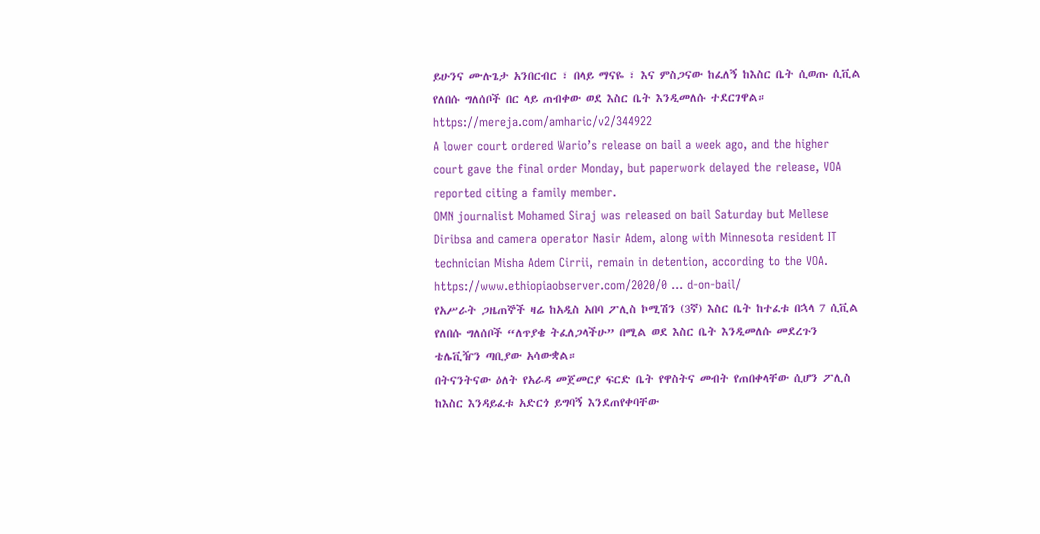ይሁንና ሙሉጌታ አንበርብር ፣ በላይ ማናዬ ፣ እና ምስጋናው ከፈለኝ ከእስር ቤት ሲወጡ ሲቪል የለበሱ ግለሰቦች በር ላይ ጠብቀው ወደ እስር ቤት እንዲመለሱ ተደርገዋል።
https://mereja.com/amharic/v2/344922
A lower court ordered Wario’s release on bail a week ago, and the higher court gave the final order Monday, but paperwork delayed the release, VOA reported citing a family member.
OMN journalist Mohamed Siraj was released on bail Saturday but Mellese Diribsa and camera operator Nasir Adem, along with Minnesota resident IT technician Misha Adem Cirrii, remain in detention, according to the VOA.
https://www.ethiopiaobserver.com/2020/0 ... d-on-bail/
የአሥራት ጋዜጠኞች ዛሬ ከአዲስ አበባ ፖሊስ ኮሚሽን (3ኛ) እስር ቤት ከተፈቱ በኋላ 7 ሲቪል የለበሱ ግለሰቦች “ለጥያቄ ትፈለጋላችሁ” በሚል ወደ እስር ቤት እንዲመለሱ መደረጉን ቴሌቪዥን ጣቢያው አሳውቋል።
በትናንትናው ዕለት የአራዳ መጀመርያ ፍርድ ቤት የዋስትና መብት የጠበቀላቸው ሲሆን ፖሊስ ከእስር እንዳይፈቱ አድርጎ ይግባኝ እንደጠየቀባቸው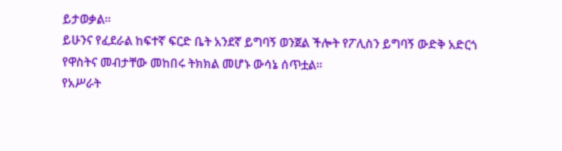ይታወቃል።
ይሁንና የፈደራል ከፍተኛ ፍርድ ቤት አንደኛ ይግባኝ ወንጀል ችሎት የፖሊስን ይግባኝ ውድቅ አድርጎ የዋስትና መብታቸው መከበሩ ትክክል መሆኑ ውሳኔ ሰጥቷል።
የአሥራት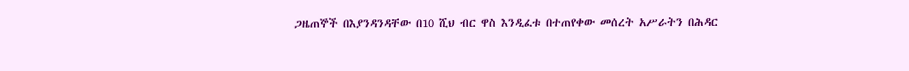ጋዜጠኞች በእያንዳንዳቸው በ10 ሺህ ብር ዋስ እንዲፈቱ በተጠየቀው መሰረት አሥራትን በሕዳር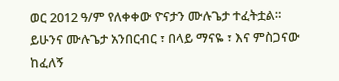ወር 2012 ዓ/ም የለቀቀው ዮናታን ሙሉጌታ ተፈትቷል።
ይሁንና ሙሉጌታ አንበርብር ፣ በላይ ማናዬ ፣ እና ምስጋናው ከፈለኝ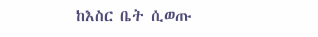ከእስር ቤት ሲወጡ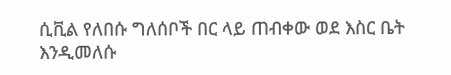ሲቪል የለበሱ ግለሰቦች በር ላይ ጠብቀው ወደ እስር ቤት እንዲመለሱ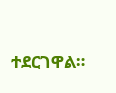ተደርገዋል።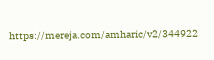https://mereja.com/amharic/v2/344922